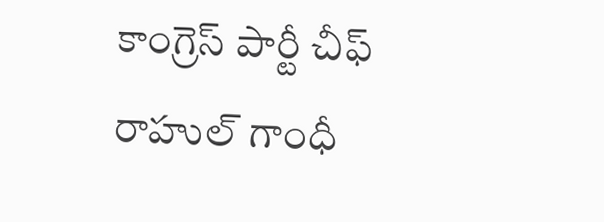కాంగ్రెస్ పార్టీ చీఫ్ రాహుల్ గాంధీ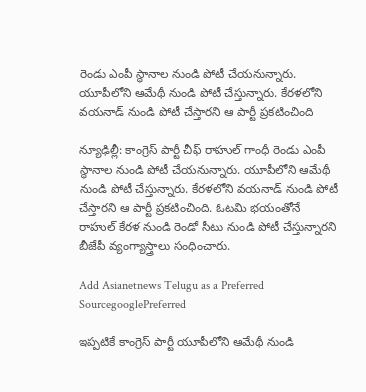రెండు ఎంపీ స్థానాల నుండి పోటీ చేయనున్నారు.  యూపీలోని ఆమేథీ నుండి పోటీ చేస్తున్నారు. కేరళలోని వయనాడ్‌ నుండి పోటీ చేస్తారని ఆ పార్టీ ప్రకటించింది

న్యూఢిల్లీ: కాంగ్రెస్ పార్టీ చీఫ్ రాహుల్ గాంధీ రెండు ఎంపీ స్థానాల నుండి పోటీ చేయనున్నారు. యూపీలోని ఆమేథీ నుండి పోటీ చేస్తున్నారు. కేరళలోని వయనాడ్‌ నుండి పోటీ చేస్తారని ఆ పార్టీ ప్రకటించింది. ఓటమి భయంతోనే రాహుల్ కేరళ నుండి రెండో సీటు నుండి పోటీ చేస్తున్నారని బీజేపీ వ్యంగ్యాస్త్రాలు సంధించారు.

Add Asianetnews Telugu as a Preferred SourcegooglePreferred

ఇప్పటికే కాంగ్రెస్ పార్టీ యూపీలోని ఆమేథీ నుండి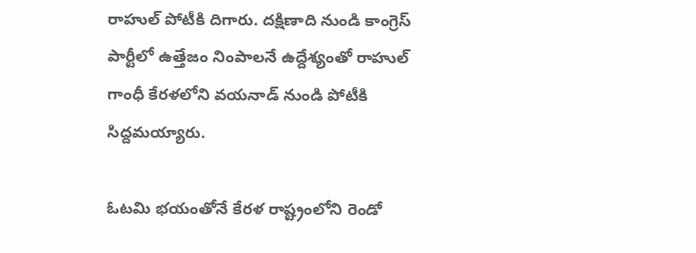రాహుల్ పోటీకి దిగారు. దక్షిణాది నుండి కాంగ్రెస్ పార్టీలో ఉత్తేజం నింపాలనే ఉద్దేశ్యంతో రాహుల్ గాంధీ కేరళలోని వయనాడ్‌ నుండి పోటీకి సిద్దమయ్యారు.

ఓటమి భయంతోనే కేరళ రాష్ట్రంలోని రెండో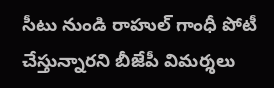సీటు నుండి రాహుల్ గాంధీ పోటీ చేస్తున్నారని బీజేపీ విమర్శలు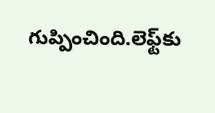గుప్పించింది.లెఫ్ట్‌కు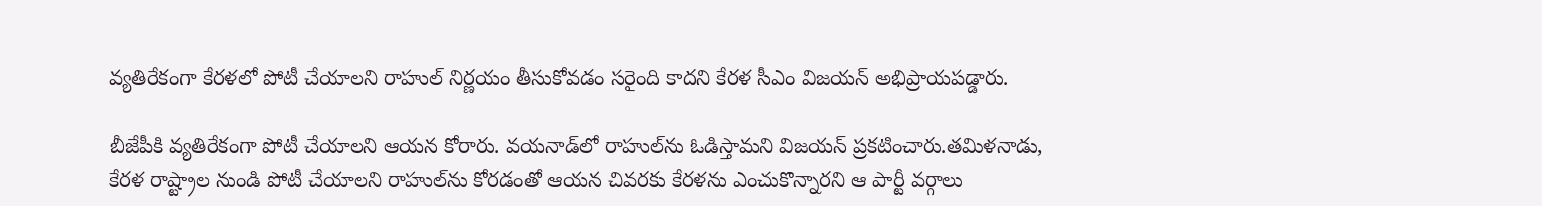వ్యతిరేకంగా కేరళలో పోటీ చేయాలని రాహుల్ నిర్ణయం తీసుకోవడం సరైంది కాదని కేరళ సీఎం విజయన్ అభిప్రాయపడ్డారు.

బీజేపీకి వ్యతిరేకంగా పోటీ చేయాలని ఆయన కోరారు. వయనాడ్‌లో రాహుల్‌ను ఓడిస్తామని విజయన్ ప్రకటించారు.తమిళనాడు, కేరళ రాష్ట్రాల నుండి పోటీ చేయాలని రాహుల్‌ను కోరడంతో ఆయన చివరకు కేరళను ఎంచుకొన్నారని ఆ పార్టీ వర్గాలు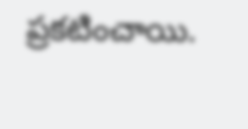ప్రకటించాయి.